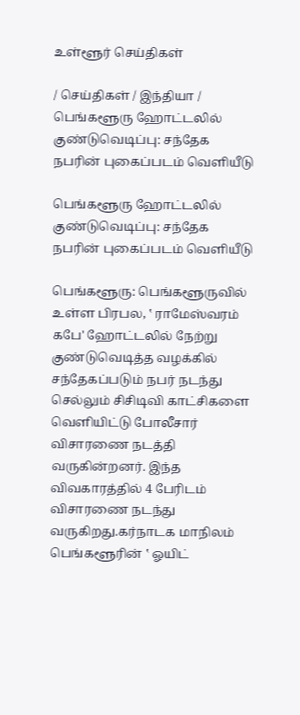உள்ளூர் செய்திகள்

/ செய்திகள் / இந்தியா / பெங்களூரு ஹோட்டலில் குண்டுவெடிப்பு: சந்தேக நபரின் புகைப்படம் வெளியீடு

பெங்களூரு ஹோட்டலில் குண்டுவெடிப்பு: சந்தேக நபரின் புகைப்படம் வெளியீடு

பெங்களூரு: பெங்களூருவில் உள்ள பிரபல, ‛ ராமேஸ்வரம் கபே' ஹோட்டலில் நேற்று குண்டுவெடித்த வழக்கில் சந்தேகப்படும் நபர் நடந்து செல்லும் சிசிடிவி காட்சிகளை வெளியிட்டு போலீசார் விசாரணை நடத்தி வருகின்றனர். இந்த விவகாரத்தில் 4 பேரிடம் விசாரணை நடந்து வருகிறது.கர்நாடக மாநிலம் பெங்களூரின் ‛ ஓயிட்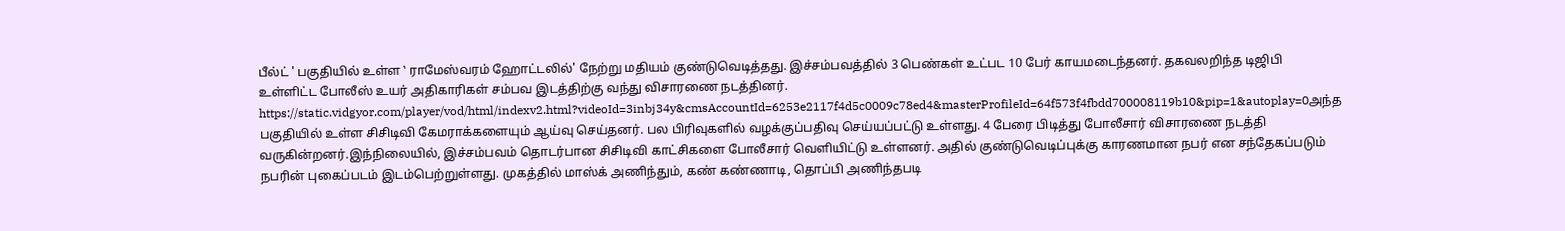பீல்ட் ' பகுதியில் உள்ள ‛ ராமேஸ்வரம் ஹோட்டலில்' நேற்று மதியம் குண்டுவெடித்தது. இச்சம்பவத்தில் 3 பெண்கள் உட்பட 10 பேர் காயமடைந்தனர். தகவலறிந்த டிஜிபி உள்ளிட்ட போலீஸ் உயர் அதிகாரிகள் சம்பவ இடத்திற்கு வந்து விசாரணை நடத்தினர். https://static.vidgyor.com/player/vod/html/indexv2.html?videoId=3inbj34y&cmsAccountId=6253e2117f4d5c0009c78ed4&masterProfileId=64f573f4fbdd700008119b10&pip=1&autoplay=0அந்த பகுதியில் உள்ள சிசிடிவி கேமராக்களையும் ஆய்வு செய்தனர். பல பிரிவுகளில் வழக்குப்பதிவு செய்யப்பட்டு உள்ளது. 4 பேரை பிடித்து போலீசார் விசாரணை நடத்தி வருகின்றனர்.இந்நிலையில், இச்சம்பவம் தொடர்பான சிசிடிவி காட்சிகளை போலீசார் வெளியிட்டு உள்ளனர். அதில் குண்டுவெடிப்புக்கு காரணமான நபர் என சந்தேகப்படும் நபரின் புகைப்படம் இடம்பெற்றுள்ளது. முகத்தில் மாஸ்க் அணிந்தும், கண் கண்ணாடி, தொப்பி அணிந்தபடி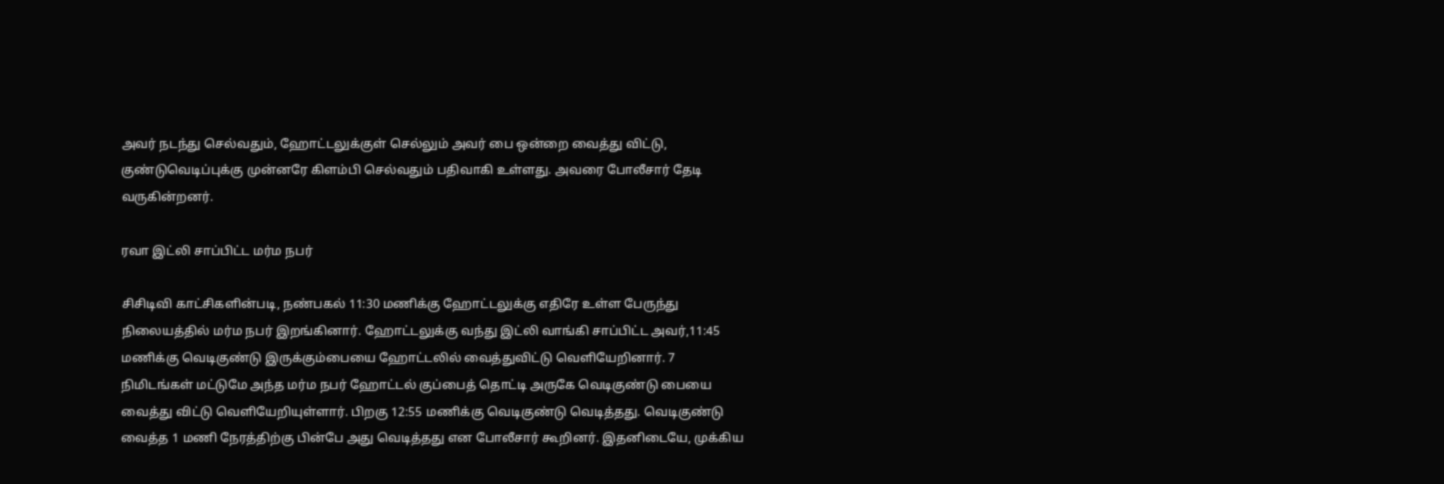அவர் நடந்து செல்வதும், ஹோட்டலுக்குள் செல்லும் அவர் பை ஒன்றை வைத்து விட்டு, குண்டுவெடிப்புக்கு முன்னரே கிளம்பி செல்வதும் பதிவாகி உள்ளது. அவரை போலீசார் தேடி வருகின்றனர்.

ரவா இட்லி சாப்பிட்ட மர்ம நபர்

சிசிடிவி காட்சிகளின்படி, நண்பகல் 11:30 மணிக்கு ஹோட்டலுக்கு எதிரே உள்ள பேருந்து நிலையத்தில் மர்ம நபர் இறங்கினார். ஹோட்டலுக்கு வந்து இட்லி வாங்கி சாப்பிட்ட அவர்,11:45 மணிக்கு வெடிகுண்டு இருக்கும்பையை ஹோட்டலில் வைத்துவிட்டு வெளியேறினார். 7 நிமிடங்கள் மட்டுமே அந்த மர்ம நபர் ஹோட்டல் குப்பைத் தொட்டி அருகே வெடிகுண்டு பையை வைத்து விட்டு வெளியேறியுள்ளார். பிறகு 12:55 மணிக்கு வெடிகுண்டு வெடித்தது. வெடிகுண்டு வைத்த 1 மணி நேரத்திற்கு பின்பே அது வெடித்தது என போலீசார் கூறினர். இதனிடையே, முக்கிய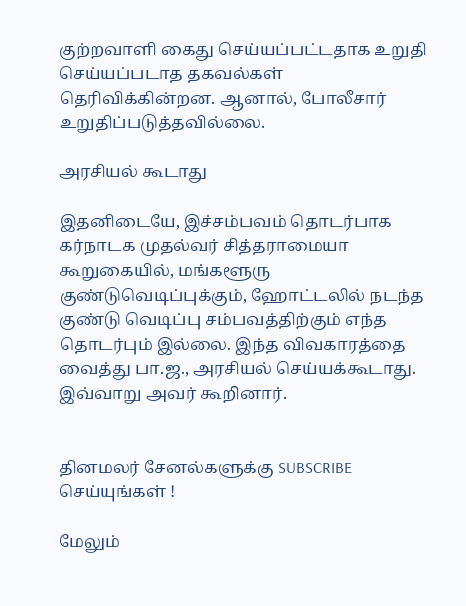குற்றவாளி கைது செய்யப்பட்டதாக உறுதி செய்யப்படாத தகவல்கள் தெரிவிக்கின்றன. ஆனால், போலீசார் உறுதிப்படுத்தவில்லை.

அரசியல் கூடாது

இதனிடையே, இச்சம்பவம் தொடர்பாக கர்நாடக முதல்வர் சித்தராமையா கூறுகையில், மங்களூரு குண்டுவெடிப்புக்கும், ஹோட்டலில் நடந்த குண்டு வெடிப்பு சம்பவத்திற்கும் எந்த தொடர்பும் இல்லை. இந்த விவகாரத்தை வைத்து பா.ஜ., அரசியல் செய்யக்கூடாது. இவ்வாறு அவர் கூறினார்.


தினமலர் சேனல்களுக்கு SUBSCRIBE செய்யுங்கள் !

மேலும்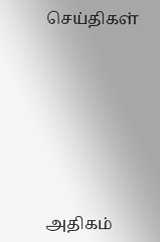செய்திகள்









அதிகம்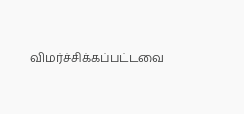விமர்ச்சிக்கப்பட்டவை